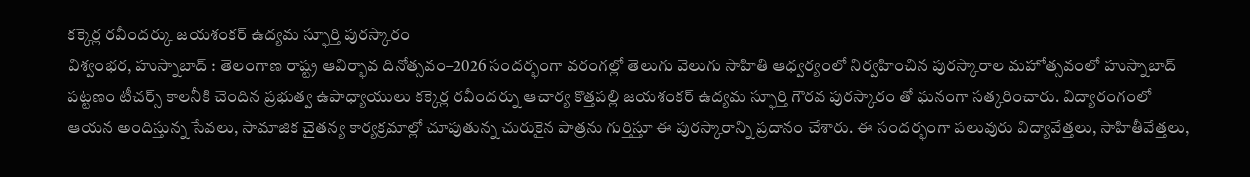కక్కెర్ల రవీందర్కు జయశంకర్ ఉద్యమ స్ఫూర్తి పురస్కారం
విశ్వంభర, హుస్నాబాద్ : తెలంగాణ రాష్ట్ర ఆవిర్భావ దినోత్సవం–2026 సందర్భంగా వరంగల్లో తెలుగు వెలుగు సాహితి ఆధ్వర్యంలో నిర్వహించిన పురస్కారాల మహోత్సవంలో హుస్నాబాద్ పట్టణం టీచర్స్ కాలనీకి చెందిన ప్రభుత్వ ఉపాధ్యాయులు కక్కెర్ల రవీందర్ను ఆచార్య కొత్తపల్లి జయశంకర్ ఉద్యమ స్ఫూర్తి గౌరవ పురస్కారం తో ఘనంగా సత్కరించారు. విద్యారంగంలో ఆయన అందిస్తున్న సేవలు, సామాజిక చైతన్య కార్యక్రమాల్లో చూపుతున్న చురుకైన పాత్రను గుర్తిస్తూ ఈ పురస్కారాన్ని ప్రదానం చేశారు. ఈ సందర్భంగా పలువురు విద్యావేత్తలు, సాహితీవేత్తలు,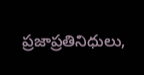ప్రజాప్రతినిధులు,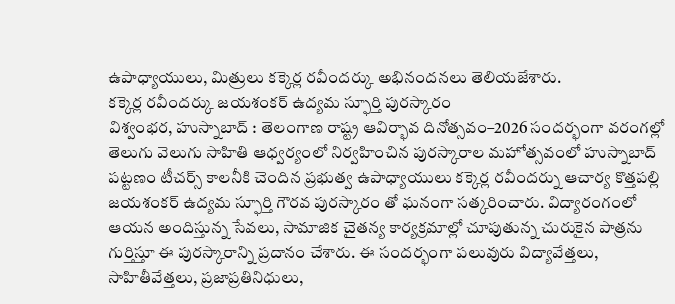ఉపాధ్యాయులు, మిత్రులు కక్కెర్ల రవీందర్కు అభినందనలు తెలియజేశారు.
కక్కెర్ల రవీందర్కు జయశంకర్ ఉద్యమ స్ఫూర్తి పురస్కారం
విశ్వంభర, హుస్నాబాద్ : తెలంగాణ రాష్ట్ర ఆవిర్భావ దినోత్సవం–2026 సందర్భంగా వరంగల్లో తెలుగు వెలుగు సాహితి ఆధ్వర్యంలో నిర్వహించిన పురస్కారాల మహోత్సవంలో హుస్నాబాద్ పట్టణం టీచర్స్ కాలనీకి చెందిన ప్రభుత్వ ఉపాధ్యాయులు కక్కెర్ల రవీందర్ను ఆచార్య కొత్తపల్లి జయశంకర్ ఉద్యమ స్ఫూర్తి గౌరవ పురస్కారం తో ఘనంగా సత్కరించారు. విద్యారంగంలో ఆయన అందిస్తున్న సేవలు, సామాజిక చైతన్య కార్యక్రమాల్లో చూపుతున్న చురుకైన పాత్రను గుర్తిస్తూ ఈ పురస్కారాన్ని ప్రదానం చేశారు. ఈ సందర్భంగా పలువురు విద్యావేత్తలు, సాహితీవేత్తలు, ప్రజాప్రతినిధులు,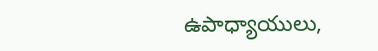ఉపాధ్యాయులు,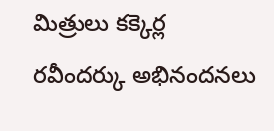మిత్రులు కక్కెర్ల రవీందర్కు అభినందనలు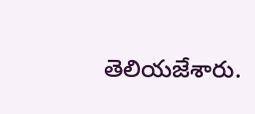తెలియజేశారు.